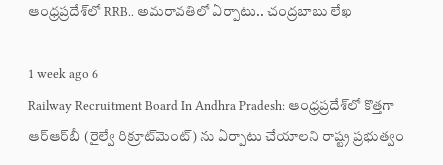ఆంధ్రప్రదేశ్‌లో RRB.. అమరావతిలో ఏర్పాటు.. చంద్రబాబు లేఖ

1 week ago 6
Railway Recruitment Board In Andhra Pradesh: ఆంధ్రప్రదేశ్‌లో కొత్తగా ఆర్‌ఆర్‌బీ (రైల్వే రిక్రూట్‌మెంట్) ను ఏర్పాటు చేయాలని రాష్ట్ర ప్రభుత్వం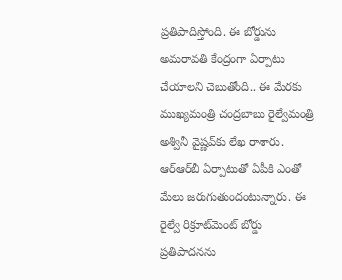ప్రతిపాదిస్తోంది. ఈ బోర్డును అమరావతి కేంద్రంగా ఏర్పాటు చేయాలని చెబుతోంది.. ఈ మేరకు ముఖ్యమంత్రి చంద్రబాబు రైల్వేమంత్రి అశ్వినీ వైష్ణవ్‌కు లేఖ రాశారు. ఆర్‌ఆర్‌బీ ఏర్పాటుతో ఏపీకి ఎంతో మేలు జరుగుతుందంటున్నారు. ఈ రైల్వే రిక్రూట్‌మెంట్ బోర్డు ప్రతిపాదనను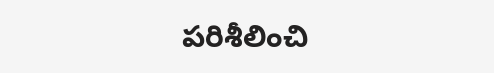పరిశీలించి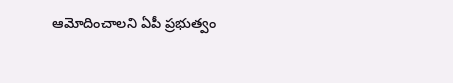ఆమోదించాలని ఏపీ ప్రభుత్వం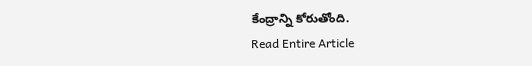కేంద్రాన్ని కోరుతోంది.
Read Entire Article